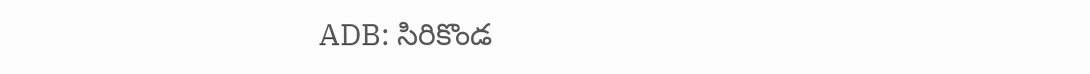ADB: సిరికొండ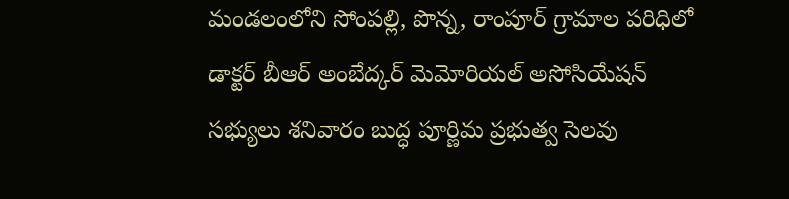మండలంలోని సోంపల్లి, పొన్న, రాంపూర్ గ్రామాల పరిధిలో డాక్టర్ బీఆర్ అంబేద్కర్ మెమోరియల్ అసోసియేషన్ సభ్యులు శనివారం బుద్ధ పూర్ణిమ ప్రభుత్వ సెలవు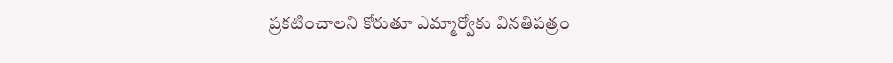ప్రకటించాలని కోరుతూ ఎమ్మార్వోకు వినతిపత్రం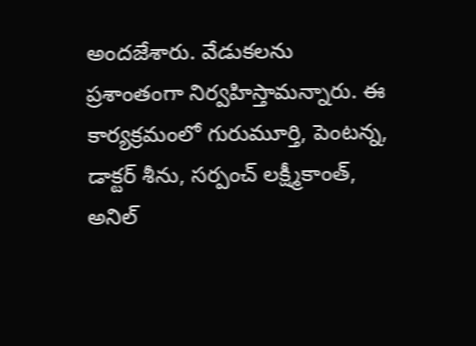అందజేశారు. వేడుకలను ప్రశాంతంగా నిర్వహిస్తామన్నారు. ఈ కార్యక్రమంలో గురుమూర్తి, పెంటన్న, డాక్టర్ శీను, సర్పంచ్ లక్ష్మీకాంత్, అనిల్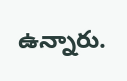ఉన్నారు.